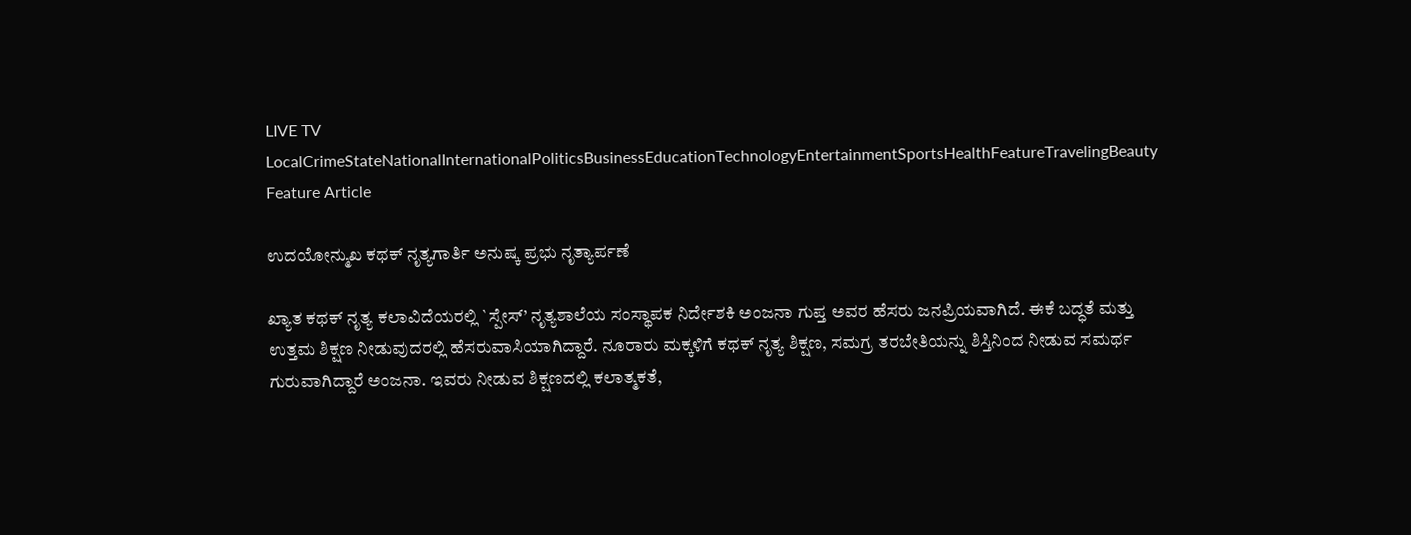LIVE TV LocalCrimeStateNationalInternationalPoliticsBusinessEducationTechnologyEntertainmentSportsHealthFeatureTravelingBeauty
Feature Article

ಉದಯೋನ್ಮುಖ ಕಥಕ್ ನೃತ್ಯಗಾರ್ತಿ ಅನುಷ್ಕ ಪ್ರಭು ನೃತ್ಯಾರ್ಪಣೆ

ಖ್ಯಾತ ಕಥಕ್ ನೃತ್ಯ ಕಲಾವಿದೆಯರಲ್ಲಿ `ಸ್ಪೇಸ್’ ನೃತ್ಯಶಾಲೆಯ ಸಂಸ್ಥಾಪಕ ನಿರ್ದೇಶಕಿ ಅಂಜನಾ ಗುಪ್ತ ಅವರ ಹೆಸರು ಜನಪ್ರಿಯವಾಗಿದೆ. ಈಕೆ ಬದ್ಧತೆ ಮತ್ತು ಉತ್ತಮ ಶಿಕ್ಷಣ ನೀಡುವುದರಲ್ಲಿ ಹೆಸರುವಾಸಿಯಾಗಿದ್ದಾರೆ. ನೂರಾರು ಮಕ್ಕಳಿಗೆ ಕಥಕ್ ನೃತ್ಯ ಶಿಕ್ಷಣ, ಸಮಗ್ರ ತರಬೇತಿಯನ್ನು ಶಿಸ್ತಿನಿಂದ ನೀಡುವ ಸಮರ್ಥ ಗುರುವಾಗಿದ್ದಾರೆ ಅಂಜನಾ. ಇವರು ನೀಡುವ ಶಿಕ್ಷಣದಲ್ಲಿ ಕಲಾತ್ಮಕತೆ,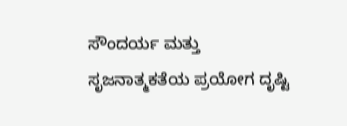ಸೌಂದರ್ಯ ಮತ್ತು ಸೃಜನಾತ್ಮಕತೆಯ ಪ್ರಯೋಗ ದೃಷ್ಟಿ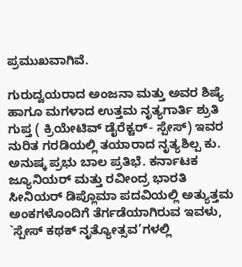ಪ್ರಮುಖವಾಗಿವೆ.

ಗುರುದ್ವಯರಾದ ಅಂಜನಾ ಮತ್ತು ಅವರ ಶಿಷ್ಯೆ ಹಾಗೂ ಮಗಳಾದ ಉತ್ತಮ ನೃತ್ಯಗಾರ್ತಿ ಶ್ರುತಿ ಗುಪ್ತ ( ಕ್ರಿಯೇಟಿವ್ ಡೈರೆಕ್ಟರ್- ಸ್ಪೇಸ್) ಇವರ ನುರಿತ ಗರಡಿಯಲ್ಲಿ ತಯಾರಾದ ನೃತ್ಯಶಿಲ್ಪ ಕು. ಅನುಷ್ಕ ಪ್ರಭು ಬಾಲ ಪ್ರತಿಭೆ. ಕರ್ನಾಟಕ ಜ್ಯೂನಿಯರ್ ಮತ್ತು ರವೀಂದ್ರ ಭಾರತಿ ಸೀನಿಯರ್ ಡಿಪ್ಲೊಮಾ ಪದವಿಯಲ್ಲಿ ಅತ್ಯುತ್ತಮ ಅಂಕಗಳೊಂದಿಗೆ ತೆರ್ಗಡೆಯಾಗಿರುವ ಇವಳು, `ಸ್ಪೇಸ್ ಕಥಕ್ ನೃತ್ಯೋತ್ಸವ’ಗಳಲ್ಲಿ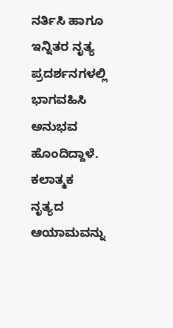ನರ್ತಿಸಿ ಹಾಗೂ ಇನ್ನಿತರ ನೃತ್ಯ ಪ್ರದರ್ಶನಗಳಲ್ಲಿ ಭಾಗವಹಿಸಿ ಅನುಭವ ಹೊಂದಿದ್ದಾಳೆ. ಕಲಾತ್ಮಕ ನೃತ್ಯದ ಆಯಾಮವನ್ನು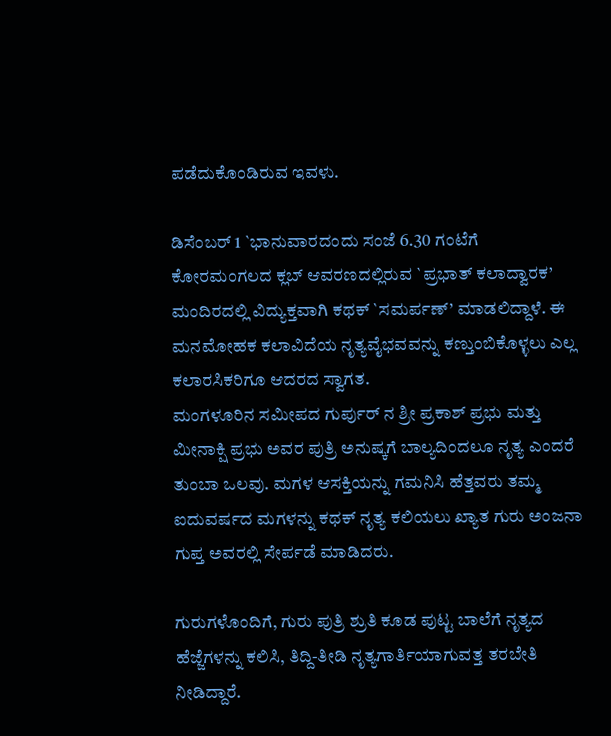ಪಡೆದುಕೊಂಡಿರುವ ಇವಳು.

ಡಿಸೆಂಬರ್ 1 `ಭಾನುವಾರದಂದು ಸಂಜೆ 6.30 ಗಂಟೆಗೆ ಕೋರಮಂಗಲದ ಕ್ಲಬ್ ಆವರಣದಲ್ಲಿರುವ `ಪ್ರಭಾತ್ ಕಲಾದ್ವಾರಕ’ ಮಂದಿರದಲ್ಲಿ ವಿದ್ಯುಕ್ತವಾಗಿ ಕಥಕ್ `ಸಮರ್ಪಣ್’ ಮಾಡಲಿದ್ದಾಳೆ. ಈ ಮನಮೋಹಕ ಕಲಾವಿದೆಯ ನೃತ್ಯವೈಭವವನ್ನು ಕಣ್ತುಂಬಿಕೊಳ್ಳಲು ಎಲ್ಲ ಕಲಾರಸಿಕರಿಗೂ ಆದರದ ಸ್ವಾಗತ.
ಮಂಗಳೂರಿನ ಸಮೀಪದ ಗುರ್ಪುರ್ ನ ಶ್ರೀ ಪ್ರಕಾಶ್ ಪ್ರಭು ಮತ್ತು ಮೀನಾಕ್ಷಿ ಪ್ರಭು ಅವರ ಪುತ್ರಿ ಅನುಷ್ಕಗೆ ಬಾಲ್ಯದಿಂದಲೂ ನೃತ್ಯ ಎಂದರೆ ತುಂಬಾ ಒಲವು. ಮಗಳ ಆಸಕ್ತಿಯನ್ನು ಗಮನಿಸಿ ಹೆತ್ತವರು ತಮ್ಮ ಐದುವರ್ಷದ ಮಗಳನ್ನು ಕಥಕ್ ನೃತ್ಯ ಕಲಿಯಲು ಖ್ಯಾತ ಗುರು ಅಂಜನಾ ಗುಪ್ತ ಅವರಲ್ಲಿ ಸೇರ್ಪಡೆ ಮಾಡಿದರು.

ಗುರುಗಳೊಂದಿಗೆ, ಗುರು ಪುತ್ರಿ ಶ್ರುತಿ ಕೂಡ ಪುಟ್ಟ ಬಾಲೆಗೆ ನೃತ್ಯದ ಹೆಜ್ಜೆಗಳನ್ನು ಕಲಿಸಿ, ತಿದ್ದಿ-ತೀಡಿ ನೃತ್ಯಗಾರ್ತಿಯಾಗುವತ್ತ ತರಬೇತಿ ನೀಡಿದ್ದಾರೆ.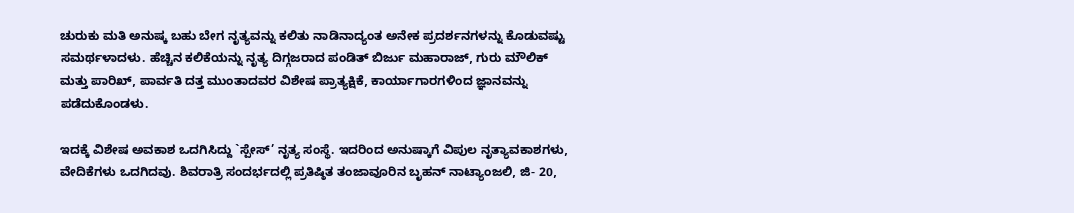ಚುರುಕು ಮತಿ ಅನುಷ್ಕ ಬಹು ಬೇಗ ನೃತ್ಯವನ್ನು ಕಲಿತು ನಾಡಿನಾದ್ಯಂತ ಅನೇಕ ಪ್ರದರ್ಶನಗಳನ್ನು ಕೊಡುವಷ್ಟು ಸಮರ್ಥಳಾದಳು. ಹೆಚ್ಚಿನ ಕಲಿಕೆಯನ್ನು ನೃತ್ಯ ದಿಗ್ಗಜರಾದ ಪಂಡಿತ್ ಬಿರ್ಜು ಮಹಾರಾಜ್, ಗುರು ಮೌಲಿಕ್ ಮತ್ತು ಪಾರಿಖ್, ಪಾರ್ವತಿ ದತ್ತ ಮುಂತಾದವರ ವಿಶೇಷ ಪ್ರಾತ್ಯಕ್ಷಿಕೆ, ಕಾರ್ಯಾಗಾರಗಳಿಂದ ಜ್ಞಾನವನ್ನು ಪಡೆದುಕೊಂಡಳು.

ಇದಕ್ಕೆ ವಿಶೇಷ ಅವಕಾಶ ಒದಗಿಸಿದ್ದು `ಸ್ಪೇಸ್’ ನೃತ್ಯ ಸಂಸ್ಥೆ. ಇದರಿಂದ ಅನುಷ್ಕಾಗೆ ವಿಪುಲ ನೃತ್ಯಾವಕಾಶಗಳು, ವೇದಿಕೆಗಳು ಒದಗಿದವು. ಶಿವರಾತ್ರಿ ಸಂದರ್ಭದಲ್ಲಿ ಪ್ರತಿಷ್ಠಿತ ತಂಜಾವೂರಿನ ಬೃಹನ್ ನಾಟ್ಯಾಂಜಲಿ, ಜಿ- 20,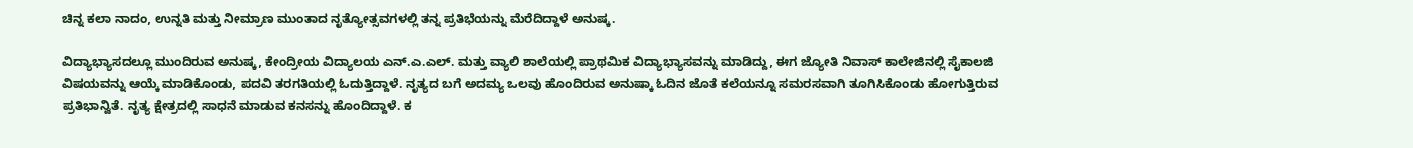ಚಿನ್ನ ಕಲಾ ನಾದಂ, ಉನ್ನತಿ ಮತ್ತು ನೀಮ್ರಾಣ ಮುಂತಾದ ನೃತ್ಯೋತ್ಸವಗಳಲ್ಲಿ ತನ್ನ ಪ್ರತಿಭೆಯನ್ನು ಮೆರೆದಿದ್ದಾಳೆ ಅನುಷ್ಕ.

ವಿದ್ಯಾಭ್ಯಾಸದಲ್ಲೂ ಮುಂದಿರುವ ಅನುಷ್ಕ, ಕೇಂದ್ರೀಯ ವಿದ್ಯಾಲಯ ಎನ್.ಎ.ಎಲ್. ಮತ್ತು ವ್ಯಾಲಿ ಶಾಲೆಯಲ್ಲಿ ಪ್ರಾಥಮಿಕ ವಿದ್ಯಾಭ್ಯಾಸವನ್ನು ಮಾಡಿದ್ದು, ಈಗ ಜ್ಯೋತಿ ನಿವಾಸ್ ಕಾಲೇಜಿನಲ್ಲಿ ಸೈಕಾಲಜಿ ವಿಷಯವನ್ನು ಆಯ್ಕೆ ಮಾಡಿಕೊಂಡು, ಪದವಿ ತರಗತಿಯಲ್ಲಿ ಓದುತ್ತಿದ್ದಾಳೆ. ನೃತ್ಯದ ಬಗೆ ಅದಮ್ಯ ಒಲವು ಹೊಂದಿರುವ ಅನುಷ್ಕಾ ಓದಿನ ಜೊತೆ ಕಲೆಯನ್ನೂ ಸಮರಸವಾಗಿ ತೂಗಿಸಿಕೊಂಡು ಹೋಗುತ್ತಿರುವ ಪ್ರತಿಭಾನ್ವಿತೆ. ನೃತ್ಯ ಕ್ಷೇತ್ರದಲ್ಲಿ ಸಾಧನೆ ಮಾಡುವ ಕನಸನ್ನು ಹೊಂದಿದ್ದಾಳೆ. ಕ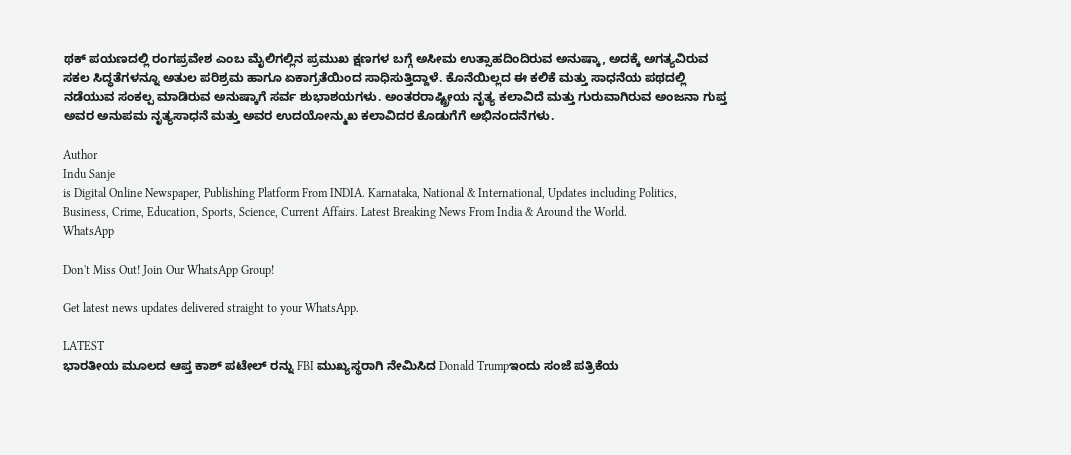ಥಕ್ ಪಯಣದಲ್ಲಿ ರಂಗಪ್ರವೇಶ ಎಂಬ ಮೈಲಿಗಲ್ಲಿನ ಪ್ರಮುಖ ಕ್ಷಣಗಳ ಬಗ್ಗೆ ಅಸೀಮ ಉತ್ಸಾಹದಿಂದಿರುವ ಅನುಷ್ಕಾ, ಅದಕ್ಕೆ ಅಗತ್ಯವಿರುವ ಸಕಲ ಸಿದ್ಧತೆಗಳನ್ನೂ ಅತುಲ ಪರಿಶ್ರಮ ಹಾಗೂ ಏಕಾಗ್ರತೆಯಿಂದ ಸಾಧಿಸುತ್ತಿದ್ದಾಳೆ. ಕೊನೆಯಿಲ್ಲದ ಈ ಕಲಿಕೆ ಮತ್ತು ಸಾಧನೆಯ ಪಥದಲ್ಲಿ ನಡೆಯುವ ಸಂಕಲ್ಪ ಮಾಡಿರುವ ಅನುಷ್ಕಾಗೆ ಸರ್ವ ಶುಭಾಶಯಗಳು. ಅಂತರರಾಷ್ಟ್ರೀಯ ನೃತ್ಯ ಕಲಾವಿದೆ ಮತ್ತು ಗುರುವಾಗಿರುವ ಅಂಜನಾ ಗುಪ್ತ ಅವರ ಅನುಪಮ ನೃತ್ಯಸಾಧನೆ ಮತ್ತು ಅವರ ಉದಯೋನ್ಮುಖ ಕಲಾವಿದರ ಕೊಡುಗೆಗೆ ಅಭಿನಂದನೆಗಳು.

Author
Indu Sanje
is Digital Online Newspaper, Publishing Platform From INDIA. Karnataka, National & International, Updates including Politics, Business, Crime, Education, Sports, Science, Current Affairs. Latest Breaking News From India & Around the World.
WhatsApp

Don't Miss Out! Join Our WhatsApp Group!

Get latest news updates delivered straight to your WhatsApp.

LATEST
ಭಾರತೀಯ ಮೂಲದ ಆಪ್ತ ಕಾಶ್ ಪಟೇಲ್ ರನ್ನು FBI ಮುಖ್ಯಸ್ಥರಾಗಿ ನೇಮಿಸಿದ Donald Trumpಇಂದು ಸಂಜೆ ಪತ್ರಿಕೆಯ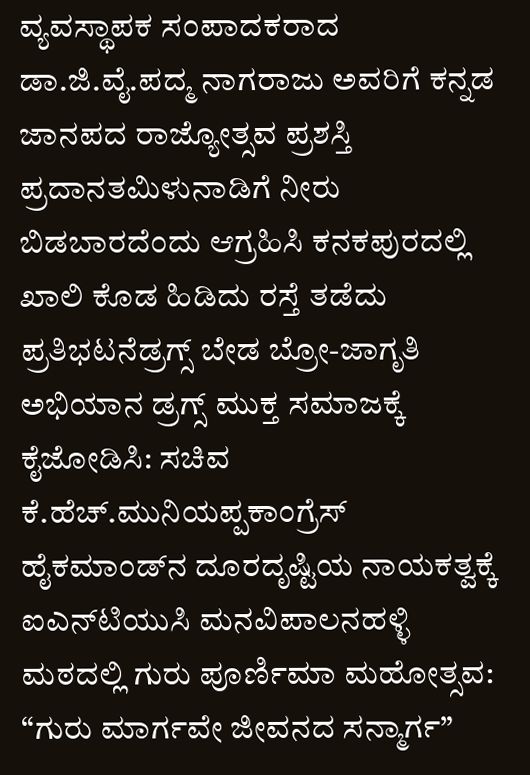ವ್ಯವಸ್ಥಾಪಕ ಸಂಪಾದಕರಾದ ಡಾ.ಜಿ.ವೈ.ಪದ್ಮ ನಾಗರಾಜು ಅವರಿಗೆ ಕನ್ನಡ ಜಾನಪದ ರಾಜ್ಯೋತ್ಸವ ಪ್ರಶಸ್ತಿ ಪ್ರದಾನತಮಿಳುನಾಡಿಗೆ ನೀರು ಬಿಡಬಾರದೆಂದು ಆಗ್ರಹಿಸಿ ಕನಕಪುರದಲ್ಲಿ ಖಾಲಿ ಕೊಡ ಹಿಡಿದು ರಸ್ತೆ ತಡೆದು ಪ್ರತಿಭಟನೆಡ್ರಗ್ಸ್ ಬೇಡ ಬ್ರೋ-ಜಾಗೃತಿ ಅಭಿಯಾನ ಡ್ರಗ್ಸ್ ಮುಕ್ತ ಸಮಾಜಕ್ಕೆ ಕೈಜೋಡಿಸಿ: ಸಚಿವ ಕೆ.ಹೆಚ್.ಮುನಿಯಪ್ಪಕಾಂಗ್ರೆಸ್ ಹೈಕಮಾಂಡ್‌ನ ದೂರದೃಷ್ಟಿಯ ನಾಯಕತ್ವಕ್ಕೆ ಐಎನ್‌ಟಿಯುಸಿ ಮನವಿಪಾಲನಹಳ್ಳಿ ಮಠದಲ್ಲಿ ಗುರು ಪೂರ್ಣಿಮಾ ಮಹೋತ್ಸವ: “ಗುರು ಮಾರ್ಗವೇ ಜೀವನದ ಸನ್ಮಾರ್ಗ”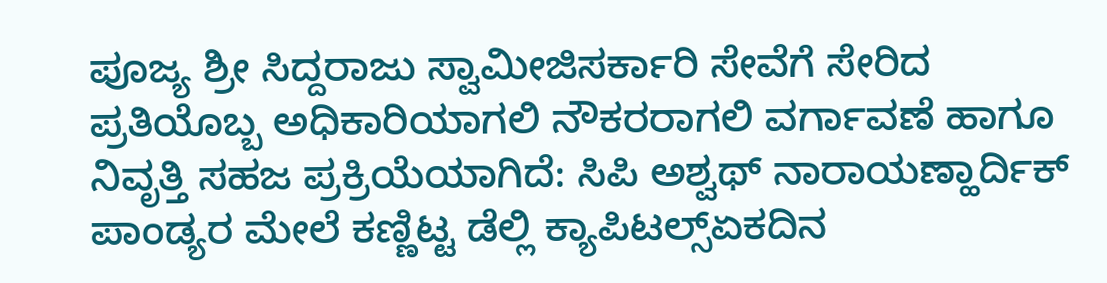ಪೂಜ್ಯ ಶ್ರೀ ಸಿದ್ದರಾಜು ಸ್ವಾಮೀಜಿಸರ್ಕಾರಿ ಸೇವೆಗೆ ಸೇರಿದ ಪ್ರತಿಯೊಬ್ಬ ಅಧಿಕಾರಿಯಾಗಲಿ ನೌಕರರಾಗಲಿ ವರ್ಗಾವಣೆ ಹಾಗೂ ನಿವೃತ್ತಿ ಸಹಜ ಪ್ರಕ್ರಿಯೆಯಾಗಿದೆ: ಸಿಪಿ ಅಶ್ವಥ್ ನಾರಾಯಣ್ಹಾರ್ದಿಕ್ ಪಾಂಡ್ಯರ ಮೇಲೆ ಕಣ್ಣಿಟ್ಟ ಡೆಲ್ಲಿ ಕ್ಯಾಪಿಟಲ್ಸ್ಏಕದಿನ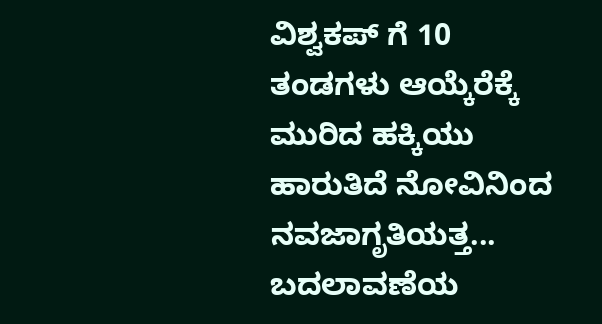ವಿಶ್ವಕಪ್ ಗೆ 10 ತಂಡಗಳು ಆಯ್ಕೆರೆಕ್ಕೆ ಮುರಿದ ಹಕ್ಕಿಯು ಹಾರುತಿದೆ ನೋವಿನಿಂದ ನವಜಾಗೃತಿಯತ್ತ... ಬದಲಾವಣೆಯ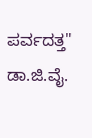ಪರ್ವದತ್ತ" ಡಾ.ಜಿ.ವೈ.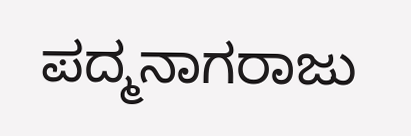ಪದ್ಮನಾಗರಾಜು